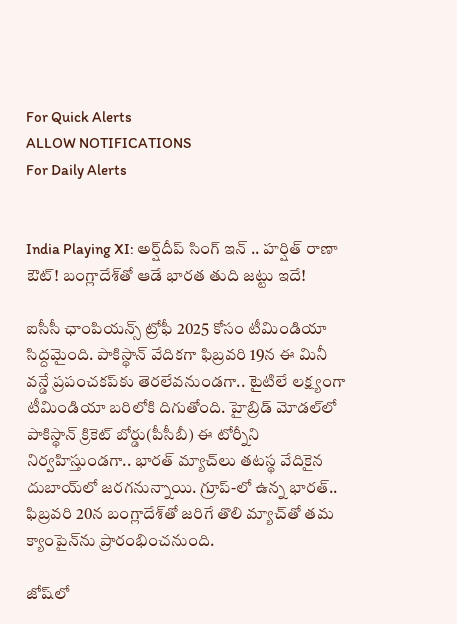For Quick Alerts
ALLOW NOTIFICATIONS
For Daily Alerts


India Playing XI: అర్ష్‌దీప్ సింగ్ ఇన్ .. హర్షిత్ రాణా ఔట్! బంగ్లాదేశ్‌తో ఆడే భారత తుది జట్టు ఇదే!

ఐసీసీ ఛాంపియన్స్ ట్రోఫీ 2025 కోసం టీమిండియా సిద్దమైంది. పాకిస్థాన్ వేదికగా ఫిబ్రవరి 19న ఈ మినీ వన్డే ప్రపంచకప్‌కు తెరలేవనుండగా.. టైటిలే లక్ష్యంగా టీమిండియా బరిలోకి దిగుతోంది. హైబ్రిడ్ మోడల్‌లో పాకిస్థాన్ క్రికెట్ బోర్డు(పీసీబీ) ఈ టోర్నీని నిర్వహిస్తుండగా.. భారత్ మ్యాచ్‌లు తటస్థ వేదికైన దుబాయ్‌లో జరగనున్నాయి. గ్రూప్-లో ఉన్న భారత్.. ఫిబ్రవరి 20న బంగ్లాదేశ్‌తో జరిగే తొలి మ్యాచ్‌తో తమ క్యాంపైన్‌ను ప్రారంభించనుంది.

జోష్‌లో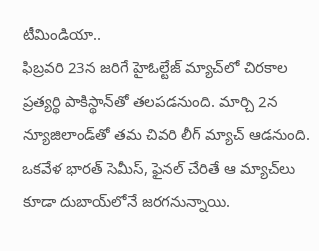టీమిండియా..
ఫిబ్రవరి 23న జరిగే హైఓల్టేజ్ మ్యాచ్‌లో చిరకాల ప్రత్యర్థి పాకిస్థాన్‌తో తలపడనుంది. మార్చి 2న న్యూజిలాండ్‌తో తమ చివరి లీగ్ మ్యాచ్ ఆడనుంది. ఒకవేళ భారత్ సెమీస్, ఫైనల్ చేరితే ఆ మ్యాచ్‌లు కూడా దుబాయ్‌లోనే జరగనున్నాయి.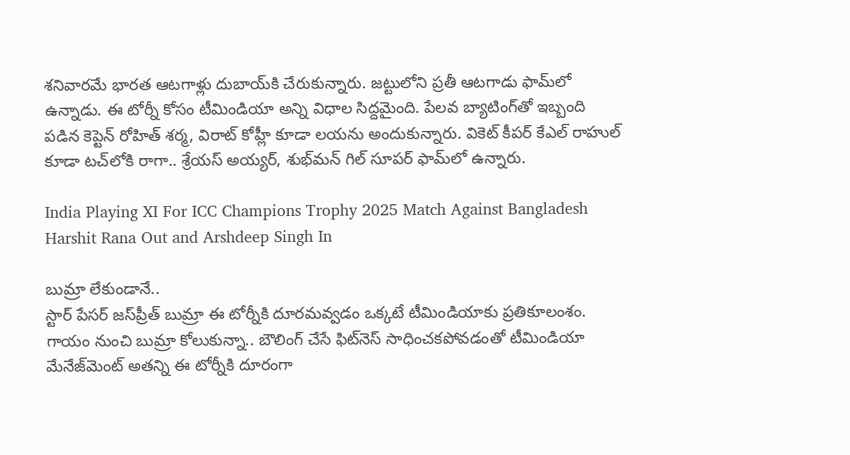శనివారమే భారత ఆటగాళ్లు దుబాయ్‌కి చేరుకున్నారు. జట్టులోని ప్రతీ ఆటగాడు ఫామ్‌లో ఉన్నాడు. ఈ టోర్నీ కోసం టీమిండియా అన్ని విధాల సిద్దమైంది. పేలవ బ్యాటింగ్‌తో ఇబ్బంది పడిన కెప్టెన్ రోహిత్ శర్మ, విరాట్ కోహ్లీ కూడా లయను అందుకున్నారు. వికెట్ కీపర్ కేఎల్ రాహుల్ కూడా టచ్‌లోకి రాగా.. శ్రేయస్ అయ్యర్, శుభ్‌మన్ గిల్ సూపర్ ఫామ్‌లో ఉన్నారు.

India Playing XI For ICC Champions Trophy 2025 Match Against Bangladesh Harshit Rana Out and Arshdeep Singh In

బుమ్రా లేకుండానే..
స్టార్ పేసర్ జస్‌ప్రీత్ బుమ్రా ఈ టోర్నీకి దూరమవ్వడం ఒక్కటే టీమిండియాకు ప్రతికూలంశం. గాయం నుంచి బుమ్రా కోలుకున్నా.. బౌలింగ్ చేసే ఫిట్‌నెస్ సాధించకపోవడంతో టీమిండియా మేనేజ్‌మెంట్ అతన్ని ఈ టోర్నీకి దూరంగా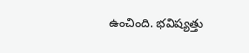ఉంచింది. భవిష్యత్తు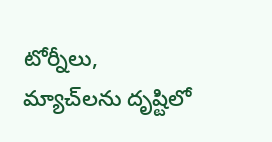టోర్నీలు, మ్యాచ్‌లను దృష్టిలో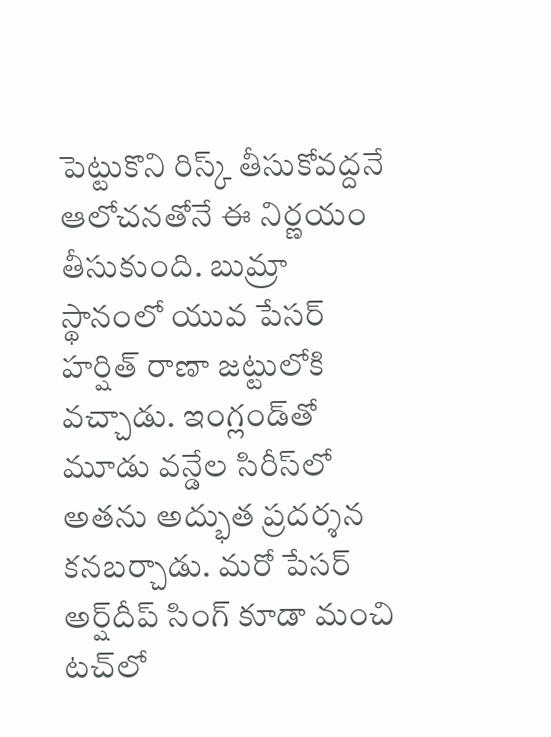పెట్టుకొని రిస్క్ తీసుకోవద్దనే ఆలోచనతోనే ఈ నిర్ణయం తీసుకుంది. బుమ్రా స్థానంలో యువ పేసర్ హర్షిత్ రాణా జట్టులోకి వచ్చాడు. ఇంగ్లండ్‌తో మూడు వన్డేల సిరీస్‌లో అతను అద్భుత ప్రదర్శన కనబర్చాడు. మరో పేసర్ అర్ష్‌దీప్ సింగ్ కూడా మంచి టచ్‌లో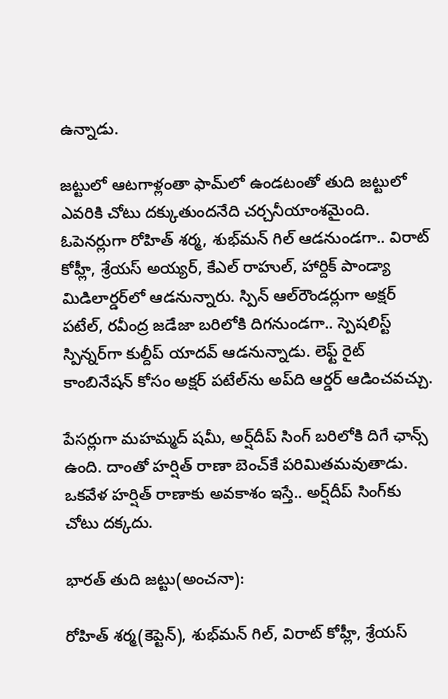ఉన్నాడు.

జట్టులో ఆటగాళ్లంతా ఫామ్‌లో ఉండటంతో తుది జట్టులో ఎవరికి చోటు దక్కుతుందనేది చర్చనీయాంశమైంది. ఓపెనర్లుగా రోహిత్ శర్మ, శుభ్‌మన్ గిల్ ఆడనుండగా.. విరాట్ కోహ్లీ, శ్రేయస్ అయ్యర్, కేఎల్ రాహుల్, హార్దిక్ పాండ్యా మిడిలార్డర్‌లో ఆడనున్నారు. స్పిన్ ఆల్‌రౌండర్లుగా అక్షర్ పటేల్, రవీంద్ర జడేజా బరిలోకి దిగనుండగా.. స్పెషలిస్ట్ స్పిన్నర్‌గా కుల్దీప్ యాదవ్ ఆడనున్నాడు. లెఫ్ట్ రైట్ కాంబినేషన్ కోసం అక్షర్ పటేల్‌ను అప్‌ది ఆర్డర్ ఆడించవచ్చు.

పేసర్లుగా మహమ్మద్ షమీ, అర్ష్‌దీప్ సింగ్ బరిలోకి దిగే ఛాన్స్ ఉంది. దాంతో హర్షిత్ రాణా బెంచ్‌కే పరిమితమవుతాడు. ఒకవేళ హర్షిత్ రాణాకు అవకాశం ఇస్తే.. అర్ష్‌దీప్ సింగ్‌కు చోటు దక్కదు.

భారత్ తుది జట్టు(అంచనా):

రోహిత్ శర్మ(కెప్టెన్), శుభ్‌మన్ గిల్, విరాట్ కోహ్లీ, శ్రేయస్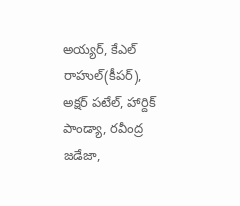అయ్యర్, కేఎల్ రాహుల్(కీపర్), అక్షర్ పటేల్, హార్దిక్ పాండ్యా, రవీంద్ర జడేజా,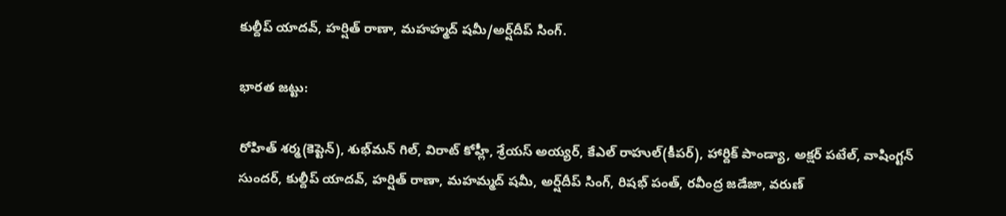కుల్దీప్ యాదవ్, హర్షిత్ రాణా, మహహ్మద్ షమీ/అర్ష్‌దీప్ సింగ్.

భారత జట్టు:

రోహిత్ శర్మ(కెప్టెన్), శుభ్‌మన్ గిల్, విరాట్ కోహ్లీ, శ్రేయస్ అయ్యర్, కేఎల్ రాహుల్(కీపర్), హార్దిక్ పాండ్యా, అక్షర్ పటేల్, వాషింగ్టన్ సుందర్, కుల్దీప్ యాదవ్, హర్షిత్ రాణా, మహమ్మద్ షమీ, అర్ష్‌దీప్ సింగ్, రిషభ్ పంత్, రవీంద్ర జడేజా, వరుణ్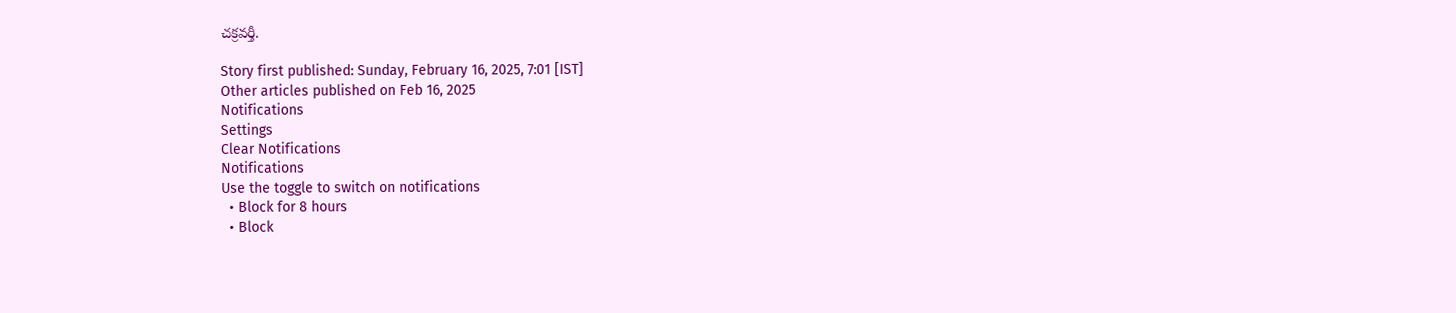చక్రవర్తీ.

Story first published: Sunday, February 16, 2025, 7:01 [IST]
Other articles published on Feb 16, 2025
Notifications
Settings
Clear Notifications
Notifications
Use the toggle to switch on notifications
  • Block for 8 hours
  • Block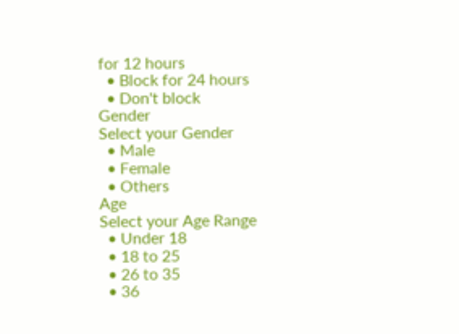for 12 hours
  • Block for 24 hours
  • Don't block
Gender
Select your Gender
  • Male
  • Female
  • Others
Age
Select your Age Range
  • Under 18
  • 18 to 25
  • 26 to 35
  • 36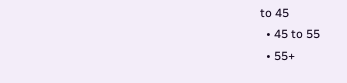to 45
  • 45 to 55
  • 55+